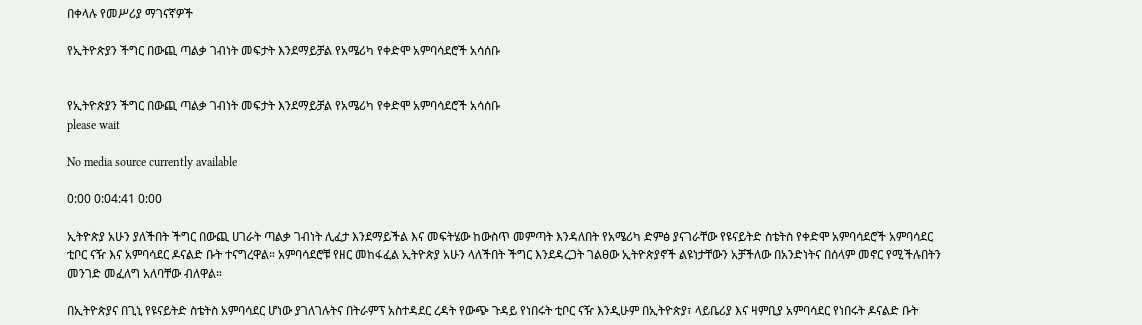በቀላሉ የመሥሪያ ማገናኛዎች

የኢትዮጵያን ችግር በውጪ ጣልቃ ገብነት መፍታት እንደማይቻል የአሜሪካ የቀድሞ አምባሳደሮች አሳሰቡ


የኢትዮጵያን ችግር በውጪ ጣልቃ ገብነት መፍታት እንደማይቻል የአሜሪካ የቀድሞ አምባሳደሮች አሳሰቡ
please wait

No media source currently available

0:00 0:04:41 0:00

ኢትዮጵያ አሁን ያለችበት ችግር በውጪ ሀገራት ጣልቃ ገብነት ሊፈታ እንደማይችል እና መፍትሄው ከውስጥ መምጣት እንዳለበት የአሜሪካ ድምፅ ያናገራቸው የዩናይትድ ስቴትስ የቀድሞ አምባሳደሮች አምባሳደር ቲቦር ናዥ እና አምባሳደር ዶናልድ ቡት ተናግረዋል። አምባሳደሮቹ የዘር መከፋፈል ኢትዮጵያ አሁን ላለችበት ችግር እንደዳረጋት ገልፀው ኢትዮጵያኖች ልዩነታቸውን አቻችለው በአንድነትና በሰላም መኖር የሚችሉበትን መንገድ መፈለግ አለባቸው ብለዋል።

በኢትዮጵያና በጊኒ የዩናይትድ ስቴትስ አምባሳደር ሆነው ያገለገሉትና በትራምፕ አስተዳደር ረዳት የውጭ ጉዳይ የነበሩት ቲቦር ናዥ እንዲሁም በኢትዮጵያ፣ ላይቤሪያ እና ዛምቢያ አምባሳደር የነበሩት ዶናልድ ቡት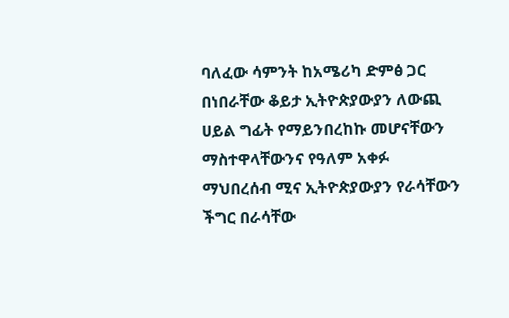ባለፈው ሳምንት ከአሜሪካ ድምፅ ጋር በነበራቸው ቆይታ ኢትዮጵያውያን ለውጪ ሀይል ግፊት የማይንበረከኩ መሆናቸውን ማስተዋላቸውንና የዓለም አቀፉ ማህበረሰብ ሚና ኢትዮጵያውያን የራሳቸውን ችግር በራሳቸው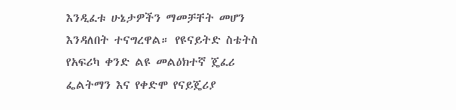እንዲፈቱ ሁኔታዎችን ማመቻቸት መሆን እንዳለበት ተናግረዋል። የዩናይትድ ስቴትስ የአፍሪካ ቀንድ ልዩ መልዕክተኛ ጄፈሪ ፌልትማን እና የቀድሞ የናይጄሪያ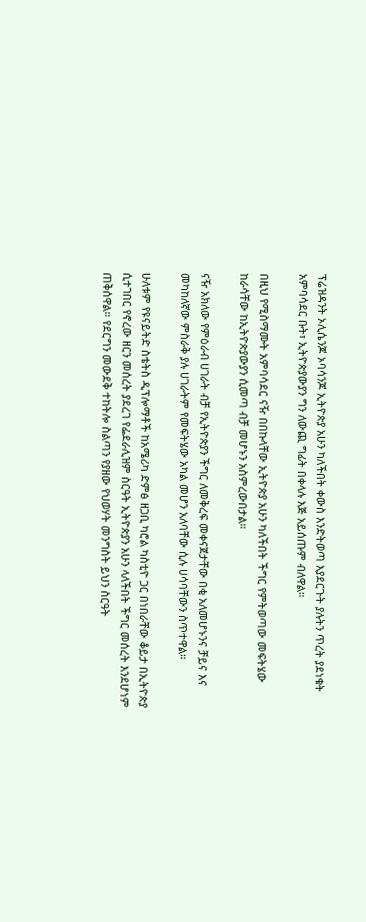ፕሬዝዳንት ኦሊሴንጆ ኦባሳንጆ ኢትዮጵያ አሁን ካለችበት ቀውስ እንድትወጣ እያደርጉት ያሉትን ጥረት ያደነቁት አምባሳደር ቡት፣ ኢትዮጵያውያን ግን ለውጪ ግፊት በቀላሉ እጅ አይሰጡም ብለዋል።

በዚህ የሚስማሙት አምባሳደር ናዥ በበኩላቸው ኢትዮጵያ አሁን ካለችበት ችግር የምትወጣው መፍትሄው ከራሳቸው ከኢትዮጵያውያን ሲመጣ ብቻ መሆኑን አስምረውበታል።

ናዥ አክለው የምዕራብ ሀገራት ብቻ የኢትዮጵያን ችግር ለመቅረፍ መቀናጀታቸው በቂ አለመሆኑንና ቻይና እና መካከለኛው ምስራቅ ያሉ ሀገራትም የመፍትሄው አካል መሆን አለባቸው ሲሉ ሀሳባቸውን ስጥተዋል።

ሁለቱም የዩናይትድ ስቴትስ ዲፕሎማቶች ከአሜሪካ ድምፅ ዘጋቢ ካሮል ካስቲዮ ጋር በነበራቸው ቆይታ በኢትዮጵያ ሲተገበር የኖረው ዘርን መሰረት ያደረገ የፌደራሊዝም ስርዓት ኢትዮጵያን አሁን ላለችበት ችግር መሰረት እንደሆነም ጠቅሰዋል። የደርግን መውደቅ ተከትሎ ስልጣን የያዘው የህወሃት መንግስት ይህን ስርዓት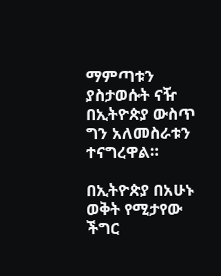ማምጣቱን ያስታወሱት ናዥ በኢትዮጵያ ውስጥ ግን አለመስራቱን ተናግረዋል።

በኢትዮጵያ በአሁኑ ወቅት የሚታየው ችግር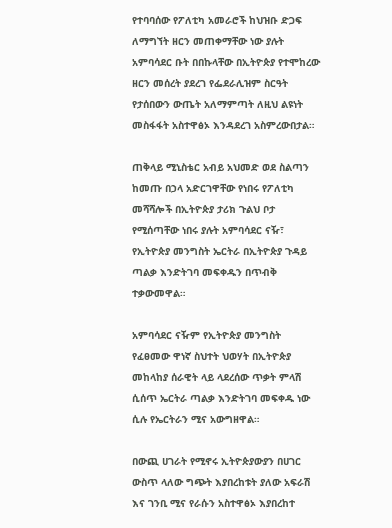የተባባሰው የፖለቲካ አመራሮች ከህዝቡ ድጋፍ ለማግኘት ዘርን መጠቀማቸው ነው ያሉት አምባሳደር ቡት በበኩላቸው በኢትዮጵያ የተሞከረው ዘርን መሰረት ያደረገ የፌደራሊዝም ስርዓት የታሰበውን ውጤት አለማምጣት ለዚህ ልዩነት መስፋፋት አስተዋፅኦ እንዳደረገ አስምረውበታል።

ጠቅላይ ሚኒስቴር አብይ አህመድ ወደ ስልጣን ከመጡ በኃላ አድርገዋቸው የነበሩ የፖለቲካ መሻሻሎች በኢትዮጵያ ታሪክ ጉልህ ቦታ የሚሰጣቸው ነበሩ ያሉት አምባሳደር ናዥ፣ የኢትዮጵያ መንግስት ኤርትራ በኢትዮጵያ ጉዳይ ጣልቃ እንድትገባ መፍቀዱን በጥብቅ ተቃውመዋል።

አምባሳደር ናዥም የኢትዮጵያ መንግስት የፈፀመው ዋነኛ ስህተት ህወሃት በኢትዮጵያ መከላከያ ሰራዊት ላይ ላደረሰው ጥቃት ምላሽ ሲሰጥ ኤርትራ ጣልቃ እንድትገባ መፍቀዱ ነው ሲሉ የኤርትራን ሚና አውግዘዋል።

በውጪ ሀገራት የሚኖሩ ኢትዮጵያውያን በሀገር ውስጥ ላለው ግጭት እያበረከቱት ያለው አፍራሽ እና ገንቢ ሚና የራሱን አስተዋፅኦ እያበረከተ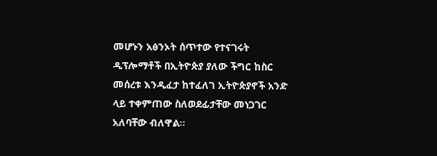መሆኑን አፅንኦት ሰጥተው የተናገሩት ዲፕሎማቶች በኢትዮጵያ ያለው ችግር ከስር መሰረቱ እንዲፈታ ከተፈለገ ኢትዮጵያኖች አንድ ላይ ተቀምጠው ስለወደፊታቸው መነጋገር አለባቸው ብለዋል።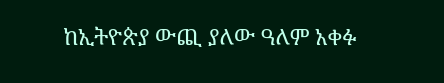ከኢትዮጵያ ውጪ ያለው ዓለም አቀፉ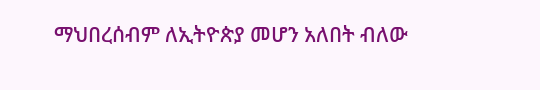ማህበረሰብም ለኢትዮጵያ መሆን አለበት ብለው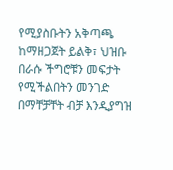የሚያስቡትን አቅጣጫ ከማዘጋጀት ይልቅ፣ ህዝቡ በራሱ ችግሮቹን መፍታት የሚችልበትን መንገድ በማቸቻቸት ብቻ እንዲያግዝ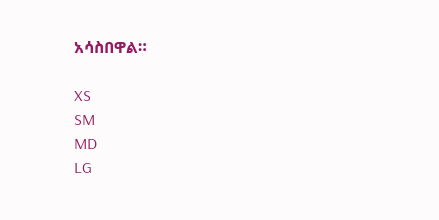አሳስበዋል።

XS
SM
MD
LG